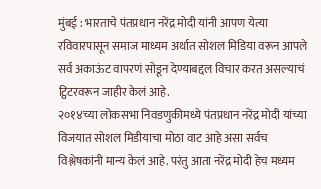मुंबई : भारताचे पंतप्रधान नरेंद्र मोदी यांनी आपण येत्या रविवारपासून समाज माध्यम अर्थात सोशल मिडिया वरून आपले सर्व अकाऊंट वापरणं सोडून देण्याबद्दल विचार करत असल्याचं ट्विटरवरून जाहीर केलं आहे.
२०१४च्या लोकसभा निवडणुकीमध्ये पंतप्रधान नरेंद्र मोदी यांच्या विजयात सोशल मिडीयाचा मोठा वाट आहे असा सर्वच विश्लेषकांनी मान्य केलं आहे. परंतु आता नरेंद्र मोदी हेच मध्यम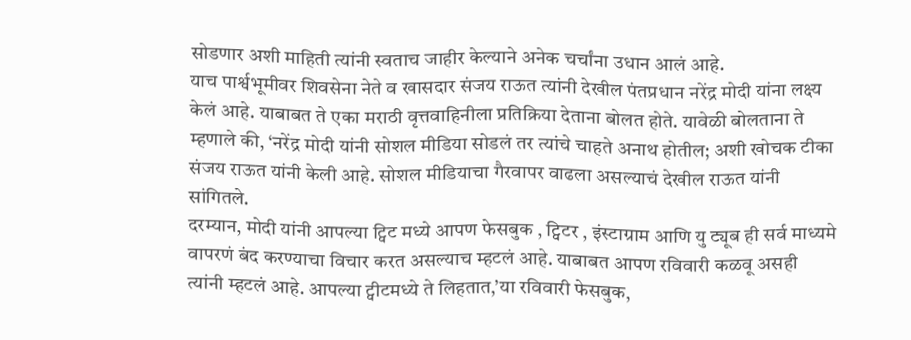सोडणार अशी माहिती त्यांनी स्वताच जाहीर केल्याने अनेक चर्चांना उधान आलं आहे.
याच पार्श्वभूमीवर शिवसेना नेते व खासदार संजय राऊत त्यांनी देखील पंतप्रधान नरेंद्र मोदी यांना लक्ष्य केलं आहे. याबाबत ते एका मराठी वृत्तवाहिनीला प्रतिक्रिया देताना बोलत होते. यावेळी बोलताना ते म्हणाले की, ‘नरेंद्र मोदी यांनी सोशल मीडिया सोडलं तर त्यांचे चाहते अनाथ होतील; अशी खोचक टीका संजय राऊत यांनी केली आहे. सोशल मीडियाचा गैरवापर वाढला असल्याचं देखील राऊत यांनी सांगितले.
दरम्यान, मोदी यांनी आपल्या ट्विट मध्ये आपण फेसबुक , ट्विटर , इंस्टाग्राम आणि यु ट्यूब ही सर्व माध्यमे वापरणं बंद करण्याचा विचार करत असल्याच म्हटलं आहे. याबाबत आपण रविवारी कळवू असही त्यांनी म्हटलं आहे. आपल्या ट्वीटमध्ये ते लिहतात,’या रविवारी फेसबुक,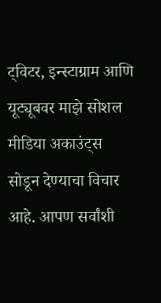ट्विटर, इन्स्टाग्राम आणि यूट्यूबवर माझे सोशल मीडिया अकाउंट्स सोडून देण्याचा विचार आहे. आपण सर्वांशी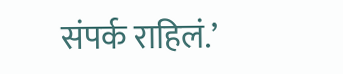संपर्क राहिलं.’